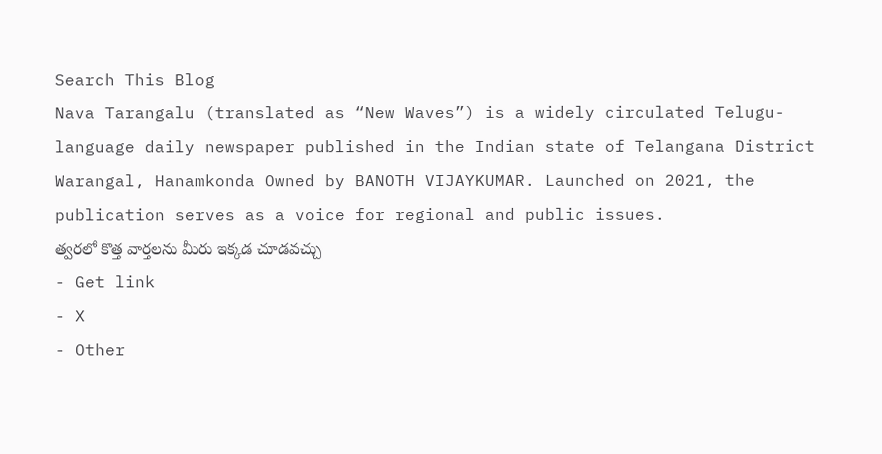Search This Blog
Nava Tarangalu (translated as “New Waves”) is a widely circulated Telugu-language daily newspaper published in the Indian state of Telangana District Warangal, Hanamkonda Owned by BANOTH VIJAYKUMAR. Launched on 2021, the publication serves as a voice for regional and public issues.
త్వరలో కొత్త వార్తలను మీరు ఇక్కడ చూడవచ్చు
- Get link
- X
- Other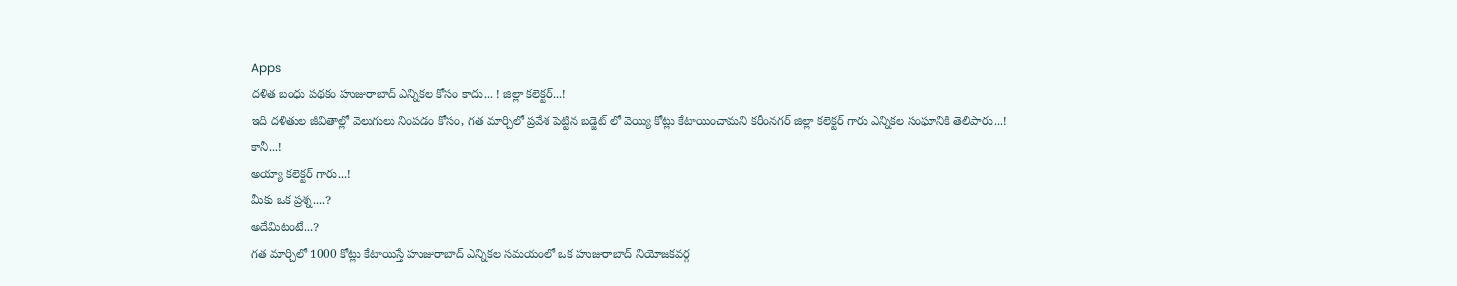Apps
దళిత బంధు పథకం హుజురాబాద్ ఎన్నికల కోసం కాదు... ! జిల్లా కలెక్టర్...!
ఇది దళితుల జీవితాల్లో వెలుగులు నింపడం కోసం, గత మార్చిలో ప్రవేశ పెట్టిన బడ్జెట్ లో వెయ్యి కోట్లు కేటాయించామని కరీంనగర్ జిల్లా కలెక్టర్ గారు ఎన్నికల సంఘానికి తెలిపారు...!
కానీ...!
అయ్యా కలెక్టర్ గారు...!
మీకు ఒక ప్రశ్న....?
అదేమిటంటే...?
గత మార్చిలో 1000 కోట్లు కేటాయిస్తే హుజురాబాద్ ఎన్నికల సమయంలో ఒక హుజురాబాద్ నియోజకవర్గ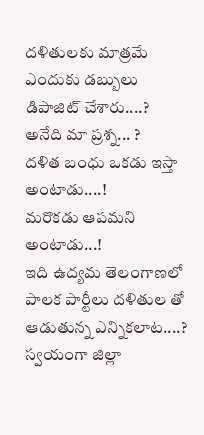దళితులకు మాత్రమే ఎందుకు డబ్బులు డిపాజిట్ చేశారు....? అనేది మా ప్రశ్న... ?
దళిత బంధు ఒకడు ఇస్తా అంటాడు....!
మరొకడు ఆపమని అంటాడు...!
ఇది ఉద్యమ తెలంగాణలో పాలక పార్టీలు దళితుల తో ఆడుతున్న ఎన్నికలాట....?
స్వయంగా జిల్లా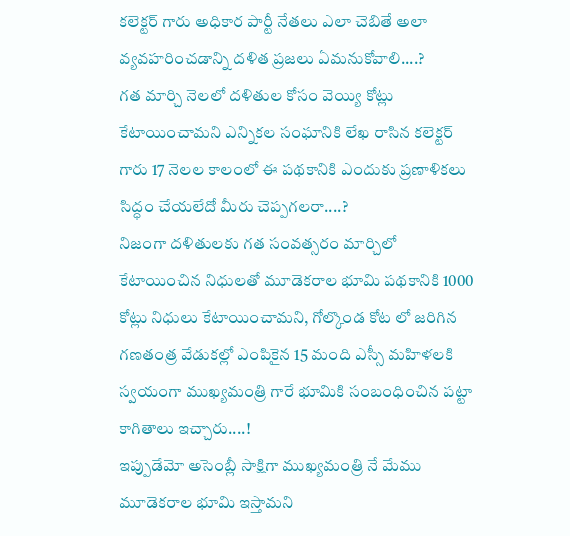కలెక్టర్ గారు అధికార పార్టీ నేతలు ఎలా చెబితే అలా వ్యవహరించడాన్ని దళిత ప్రజలు ఏమనుకోవాలి....?
గత మార్చి నెలలో దళితుల కోసం వెయ్యి కోట్లు కేటాయించామని ఎన్నికల సంఘానికి లేఖ రాసిన కలెక్టర్ గారు 17 నెలల కాలంలో ఈ పథకానికి ఎందుకు ప్రణాళికలు సిద్ధం చేయలేదో మీరు చెప్పగలరా....?
నిజంగా దళితులకు గత సంవత్సరం మార్చిలో కేటాయించిన నిధులతో మూడెకరాల భూమి పథకానికి 1000 కోట్లు నిధులు కేటాయించామని, గోల్కొండ కోట లో జరిగిన గణతంత్ర వేడుకల్లో ఎంపికైన 15 మంది ఎస్సీ మహిళలకి స్వయంగా ముఖ్యమంత్రి గారే భూమికి సంబంధించిన పట్టా కాగితాలు ఇచ్చారు....!
ఇప్పుడేమో అసెంబ్లీ సాక్షిగా ముఖ్యమంత్రి నే మేము మూడెకరాల భూమి ఇస్తామని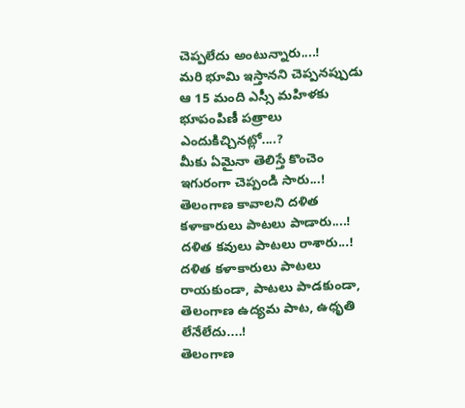చెప్పలేదు అంటున్నారు....!
మరి భూమి ఇస్తానని చెప్పనప్పుడు ఆ 15 మంది ఎస్సీ మహిళకు భూపంపిణీ పత్రాలు ఎందుకిచ్చినట్లో....?
మీకు ఏమైనా తెలిస్తే కొంచెం ఇగురంగా చెప్పండి సారు...!
తెలంగాణ కావాలని దళిత కళాకారులు పాటలు పాడారు....!
దళిత కవులు పాటలు రాశారు...!
దళిత కళాకారులు పాటలు రాయకుండా, పాటలు పాడకుండా, తెలంగాణ ఉద్యమ పాట, ఉధృతి లేనేలేదు....!
తెలంగాణ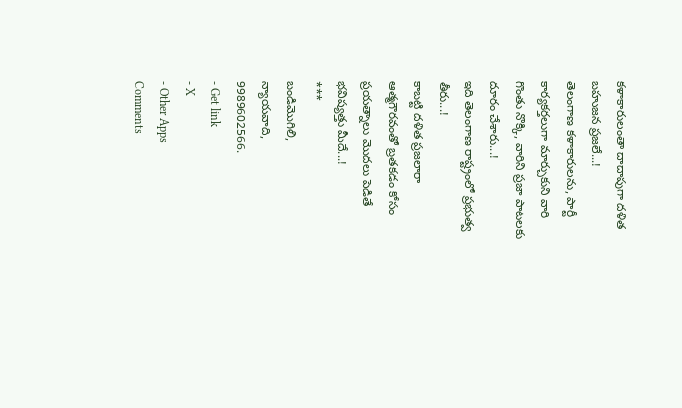కళాకారులంతా దాదాపుగా దళిత బహుజన ప్రజలే...!
తెలంగాణ కళాకారులను, పార్టీ కార్యకర్తలుగా మార్చుకుని వారి గొంతు నొక్కి, వారిని ప్రజా పాటలకు దూరం చేశారు...!
ఇది తెలంగాణ రాష్ట్రంలో ప్రభుత్వ తీరు...!
కాబట్టి దళిత ప్రజలారా ఆత్మగౌరవంతో బ్రతకడం కోసం ప్రయత్నాలు మొదలు పెడితే భవిష్యత్తు మీదే...!
***
బండిమొగిలి,
న్యాయవాది,
9989602566.
- Get link
- X
- Other Apps
Comments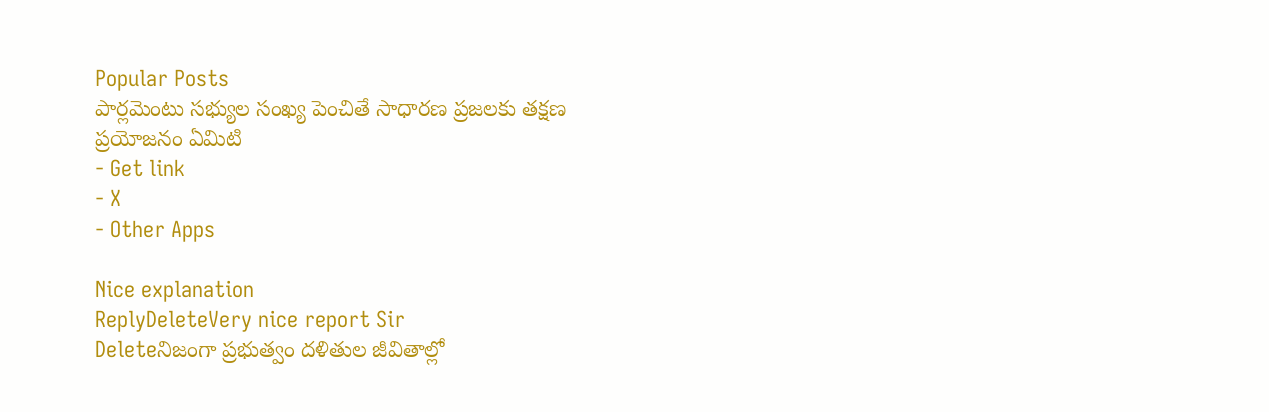Popular Posts
పార్లమెంటు సభ్యుల సంఖ్య పెంచితే సాధారణ ప్రజలకు తక్షణ ప్రయోజనం ఏమిటి
- Get link
- X
- Other Apps

Nice explanation
ReplyDeleteVery nice report Sir
Deleteనిజంగా ప్రభుత్వం దళితుల జీవితాల్లో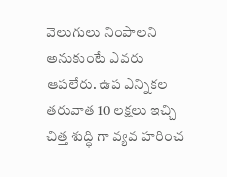వెలుగులు నింపాలని అనుకుంటే ఎవరు ఆపలేరు. ఉప ఎన్నికల తరువాత 10 లక్షలు ఇచ్చి చిత్త శుద్ధి గా వ్యవ హరించ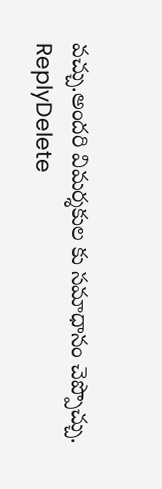వచ్చు.అందరి విమర్శకుల కు సమాధానం చెప్పొచ్చు.
ReplyDelete